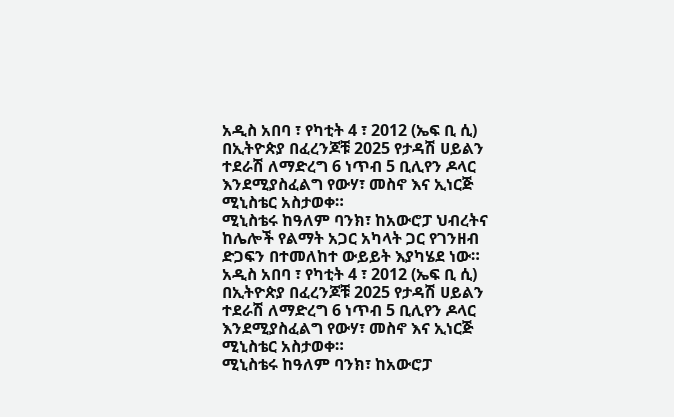አዲስ አበባ ፣ የካቲት 4 ፣ 2012 (ኤፍ ቢ ሲ) በኢትዮጵያ በፈረንጆቹ 2025 የታዳሽ ሀይልን ተደራሽ ለማድረግ 6 ነጥብ 5 ቢሊየን ዶላር እንደሚያስፈልግ የውሃ፣ መስኖ እና ኢነርጅ ሚኒስቴር አስታወቀ።
ሚኒስቴሩ ከዓለም ባንክ፣ ከአውሮፓ ህብረትና ከሌሎች የልማት አጋር አካላት ጋር የገንዘብ ድጋፍን በተመለከተ ውይይት እያካሄደ ነው።
አዲስ አበባ ፣ የካቲት 4 ፣ 2012 (ኤፍ ቢ ሲ) በኢትዮጵያ በፈረንጆቹ 2025 የታዳሽ ሀይልን ተደራሽ ለማድረግ 6 ነጥብ 5 ቢሊየን ዶላር እንደሚያስፈልግ የውሃ፣ መስኖ እና ኢነርጅ ሚኒስቴር አስታወቀ።
ሚኒስቴሩ ከዓለም ባንክ፣ ከአውሮፓ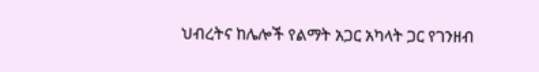ህብረትና ከሌሎች የልማት አጋር አካላት ጋር የገንዘብ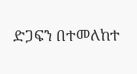ድጋፍን በተመለከተ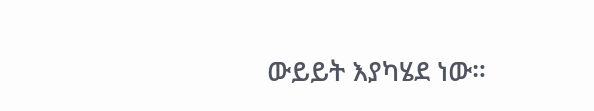ውይይት እያካሄደ ነው።